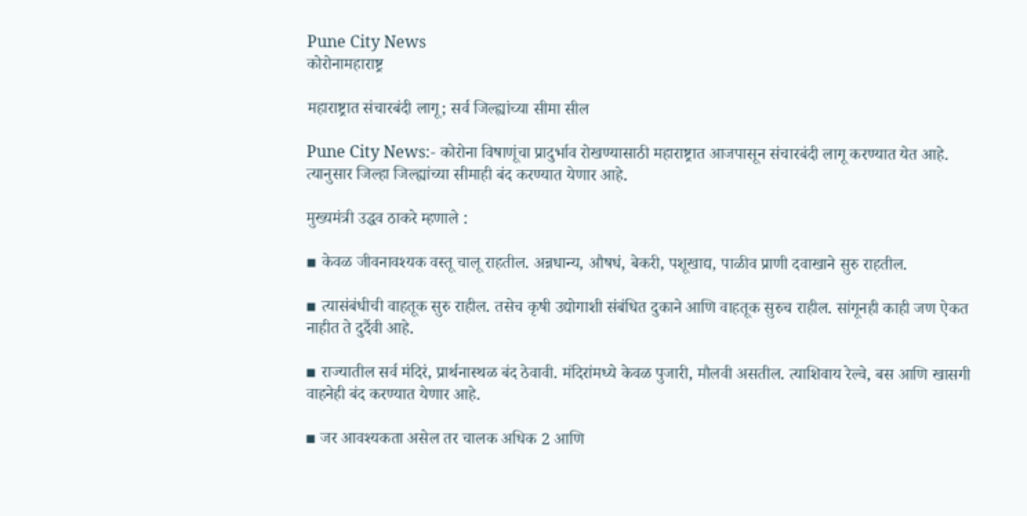Pune City News
कोरोनामहाराष्ट्र

महाराष्ट्रात संचारबंदी लागू; सर्व जिल्ह्यांच्या सीमा सील

Pune City News:- कोरोना विषाणूंचा प्रादुर्भाव रोखण्यासाठी महाराष्ट्रात आजपासून संचारबंदी लागू करण्यात येत आहे. त्यानुसार जिल्हा जिल्ह्यांच्या सीमाही बंद करण्यात येणार आहे.

मुख्यमंत्री उद्धव ठाकरे म्हणाले :

▪ केवळ जीवनावश्यक वस्तू चालू राहतील. अन्नधान्य, औषधं, बेकरी, पशूखाद्य, पाळीव प्राणी दवाखाने सुरु राहतील.

▪ त्यासंबंधीची वाहतूक सुरु राहील. तसेच कृषी उद्योगाशी संबंधित दुकाने आणि वाहतूक सुरुच राहील. सांगूनही काही जण ऐकत नाहीत ते दुर्दैवी आहे.

▪ राज्यातील सर्व मंदिरं, प्रार्थनास्थळ बंद ठेवावी. मंदिरांमध्ये केवळ पुजारी, मौलवी असतील. त्याशिवाय रेल्वे, बस आणि खासगी वाहनेही बंद करण्यात येणार आहे.

▪ जर आवश्यकता असेल तर चालक अधिक 2 आणि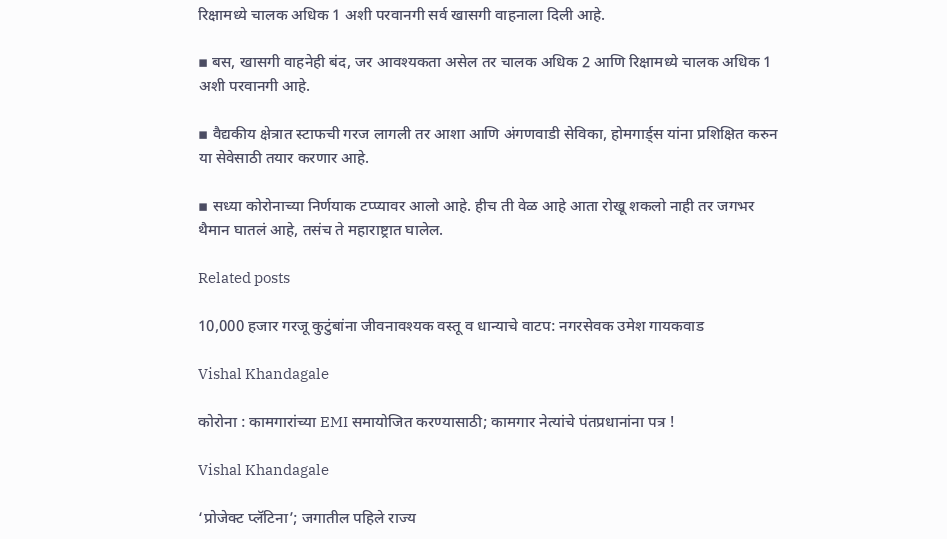रिक्षामध्ये चालक अधिक 1 अशी परवानगी सर्व खासगी वाहनाला दिली आहे.

▪ बस, खासगी वाहनेही बंद, जर आवश्यकता असेल तर चालक अधिक 2 आणि रिक्षामध्ये चालक अधिक 1 अशी परवानगी आहे.

▪ वैद्यकीय क्षेत्रात स्टाफची गरज लागली तर आशा आणि अंगणवाडी सेविका, होमगार्ड्स यांना प्रशिक्षित करुन या सेवेसाठी तयार करणार आहे.

▪ सध्या कोरोनाच्या निर्णयाक टप्प्यावर आलो आहे. हीच ती वेळ आहे आता रोखू शकलो नाही तर जगभर थैमान घातलं आहे, तसंच ते महाराष्ट्रात घालेल.

Related posts

10,000 हजार गरजू कुटुंबांना जीवनावश्यक वस्तू व धान्याचे वाटप: नगरसेवक उमेश गायकवाड

Vishal Khandagale

कोरोना : कामगारांच्या EMI समायोजित करण्यासाठी; कामगार नेत्यांचे पंतप्रधानांना पत्र !

Vishal Khandagale

‘प्रोजेक्ट प्लॅटिना’; जगातील पहिले राज्य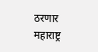ठरणार महाराष्ट्र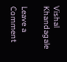Vishal Khandagale

Leave a Comment